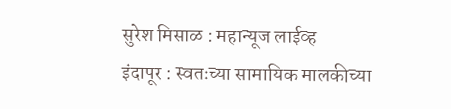सुरेश मिसाळ : महान्यूज लाईव्ह
इंदापूर : स्वतःच्या सामायिक मालकीच्या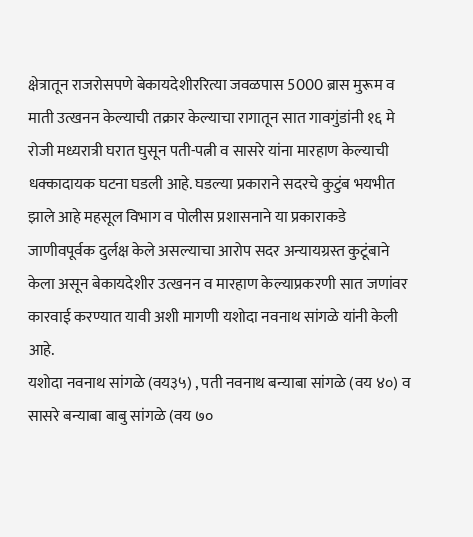क्षेत्रातून राजरोसपणे बेकायदेशीररित्या जवळपास 5000 ब्रास मुरूम व माती उत्खनन केल्याची तक्रार केल्याचा रागातून सात गावगुंडांनी १६ मे रोजी मध्यरात्री घरात घुसून पती-पत्नी व सासरे यांना मारहाण केल्याची धक्कादायक घटना घडली आहे. घडल्या प्रकाराने सदरचे कुटुंब भयभीत झाले आहे महसूल विभाग व पोलीस प्रशासनाने या प्रकाराकडे जाणीवपूर्वक दुर्लक्ष केले असल्याचा आरोप सदर अन्यायग्रस्त कुटूंबाने केला असून बेकायदेशीर उत्खनन व मारहाण केल्याप्रकरणी सात जणांवर कारवाई करण्यात यावी अशी मागणी यशोदा नवनाथ सांगळे यांनी केली आहे.
यशोदा नवनाथ सांगळे (वय३५) , पती नवनाथ बन्याबा सांगळे (वय ४०) व सासरे बन्याबा बाबु सांगळे (वय ७०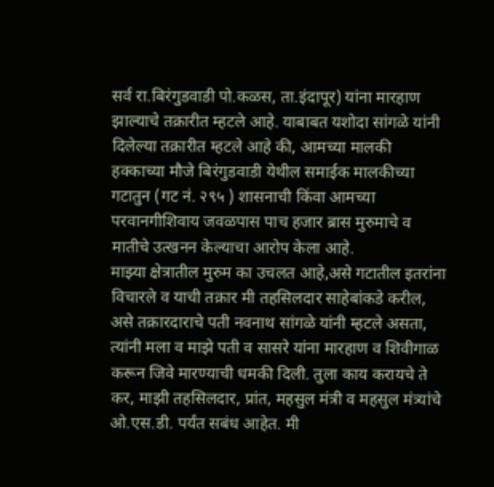सर्व रा.बिरंगुडवाडी पो.कळस, ता.इंदापूर) यांना मारहाण झाल्याचे तक्रारीत म्हटले आहे. याबाबत यशोदा सांगळे यांनी दिलेल्या तक्रारीत म्हटले आहे की, आमच्या मालकी हक्काच्या मौजे बिरंगुडवाडी येथील समाईक मालकीच्या गटातुन (गट नं. २९५ ) शासनाची किंवा आमच्या परवानगीशिवाय जवळपास पाच हजार ब्रास मुरुमाचे व मातीचे उत्खनन केल्याचा आरोप केला आहे.
माझ्या क्षेत्रातील मुरुम का उचलत आहे,असे गटातील इतरांना विचारले व याची तक्रार मी तहसिलदार साहेबांकडे करील, असे तक्रारदाराचे पती नवनाथ सांगळे यांनी म्हटले असता, त्यांनी मला व माझे पती व सासरे यांना मारहाण व शिवीगाळ करून जिवे मारण्याची धमकी दिली. तुला काय करायचे ते कर, माझी तहसिलदार, प्रांत, महसुल मंत्री व महसुल मंत्र्यांचे ओ.एस.डी. पर्यंत सबंध आहेत. मी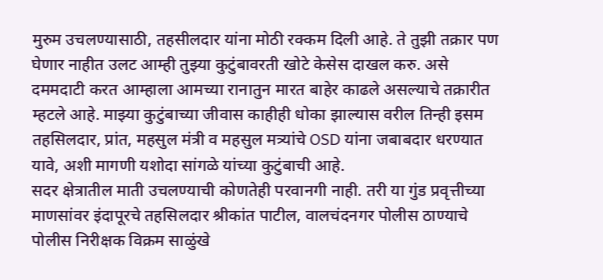मुरुम उचलण्यासाठी, तहसीलदार यांना मोठी रक्कम दिली आहे. ते तुझी तक्रार पण घेणार नाहीत उलट आम्ही तुझ्या कुटुंबावरती खोटे केसेस दाखल करु. असे दममदाटी करत आम्हाला आमच्या रानातुन मारत बाहेर काढले असल्याचे तक्रारीत म्हटले आहे. माझ्या कुटुंबाच्या जीवास काहीही धोका झाल्यास वरील तिन्ही इसम तहसिलदार, प्रांत, महसुल मंत्री व महसुल मत्र्यांचे OSD यांना जबाबदार धरण्यात यावे, अशी मागणी यशोदा सांगळे यांच्या कुटुंबाची आहे.
सदर क्षेत्रातील माती उचलण्याची कोणतेही परवानगी नाही. तरी या गुंड प्रवृत्तीच्या माणसांवर इंदापूरचे तहसिलदार श्रीकांत पाटील, वालचंदनगर पोलीस ठाण्याचे पोलीस निरीक्षक विक्रम साळुंखे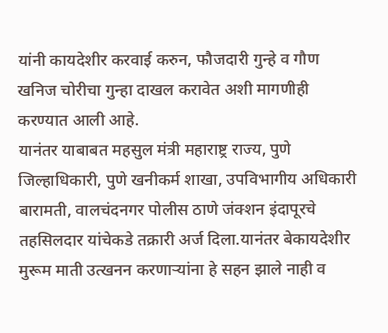यांनी कायदेशीर करवाई करुन, फौजदारी गुन्हे व गौण खनिज चोरीचा गुन्हा दाखल करावेत अशी मागणीही करण्यात आली आहे.
यानंतर याबाबत महसुल मंत्री महाराष्ट्र राज्य, पुणे जिल्हाधिकारी, पुणे खनीकर्म शाखा, उपविभागीय अधिकारी बारामती, वालचंदनगर पोलीस ठाणे जंक्शन इंदापूरचे तहसिलदार यांचेकडे तक्रारी अर्ज दिला.यानंतर बेकायदेशीर मुरूम माती उत्खनन करणाऱ्यांना हे सहन झाले नाही व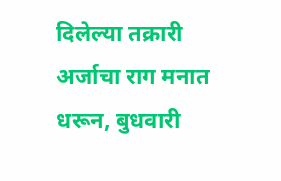दिलेल्या तक्रारी अर्जाचा राग मनात धरून, बुधवारी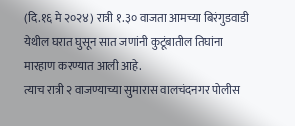(दि.१६ मे २०२४) रात्री १.३० वाजता आमच्या बिरंगुडवाडी येथील घरात घुसून सात जणांनी कुटूंबातील तिघांना मारहाण करण्यात आली आहे.
त्याच रात्री २ वाजण्याच्या सुमारास वालचंदनगर पोलीस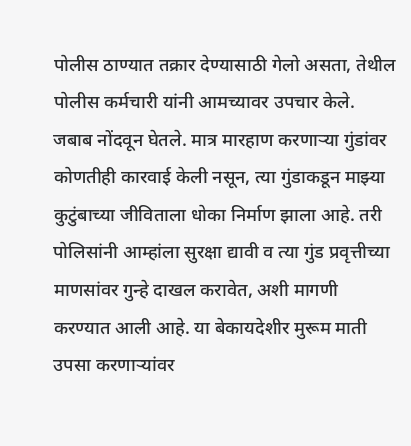पोलीस ठाण्यात तक्रार देण्यासाठी गेलो असता, तेथील पोलीस कर्मचारी यांनी आमच्यावर उपचार केले. जबाब नोंदवून घेतले. मात्र मारहाण करणाऱ्या गुंडांवर कोणतीही कारवाई केली नसून, त्या गुंडाकडून माझ्या कुटुंबाच्या जीविताला धोका निर्माण झाला आहे. तरी पोलिसांनी आम्हांला सुरक्षा द्यावी व त्या गुंड प्रवृत्तीच्या माणसांवर गुन्हे दाखल करावेत, अशी मागणी करण्यात आली आहे. या बेकायदेशीर मुरूम माती उपसा करणाऱ्यांवर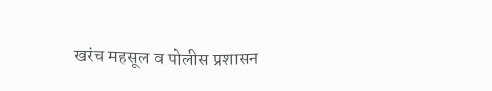खरंच महसूल व पोलीस प्रशासन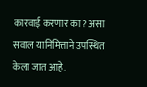कारवाई करणार का? असा सवाल यानिमित्ताने उपस्थित केला जात आहे.